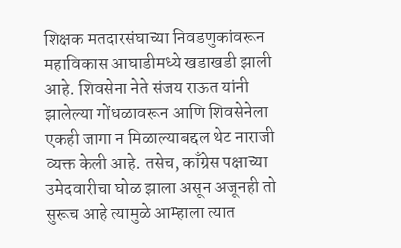शिक्षक मतदारसंघाच्या निवडणुकांवरून महाविकास आघाडीमध्ये खडाखडी झाली आहे. शिवसेना नेते संजय राऊत यांनी झालेल्या गोंधळावरून आणि शिवसेनेला एकही जागा न मिळाल्याबद्दल थेट नाराजी व्यक्त केली आहे. तसेच, काँग्रेस पक्षाच्या उमेदवारीचा घोळ झाला असून अजूनही तो सुरूच आहे त्यामुळे आम्हाला त्यात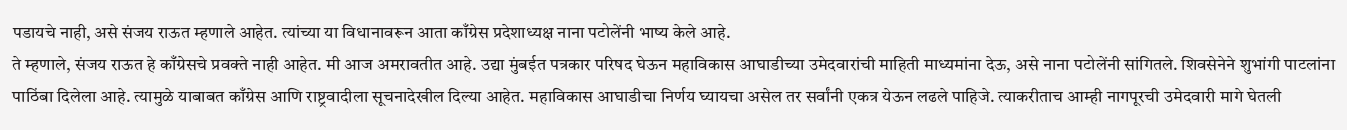पडायचे नाही, असे संजय राऊत म्हणाले आहेत. त्यांच्या या विधानावरून आता काँग्रेस प्रदेशाध्यक्ष नाना पटोलेंनी भाष्य केले आहे.
ते म्हणाले, संजय राऊत हे काँग्रेसचे प्रवक्ते नाही आहेत. मी आज अमरावतीत आहे. उद्या मुंबईत पत्रकार परिषद घेऊन महाविकास आघाडीच्या उमेदवारांची माहिती माध्यमांना देऊ, असे नाना पटोलेंनी सांगितले. शिवसेनेने शुभांगी पाटलांना पाठिंबा दिलेला आहे. त्यामुळे याबाबत काँग्रेस आणि राष्ट्रवादीला सूचनादेखील दिल्या आहेत. महाविकास आघाडीचा निर्णय घ्यायचा असेल तर सर्वांनी एकत्र येऊन लढले पाहिजे. त्याकरीताच आम्ही नागपूरची उमेदवारी मागे घेतली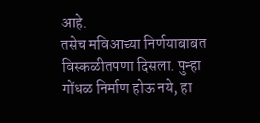आहे.
तसेच मविआच्या निर्णयाबाबत विस्कळीतपणा दिसला. पुन्हा गोंधळ निर्माण होऊ नये, हा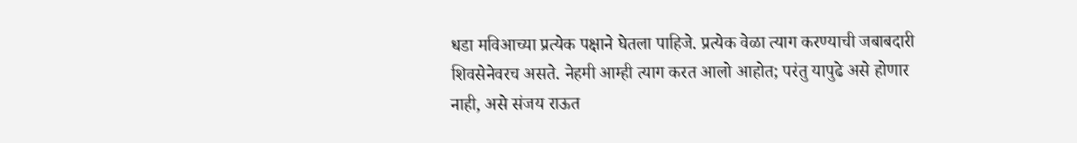धडा मविआच्या प्रत्येक पक्षाने घेतला पाहिजे. प्रत्येक वेळा त्याग करण्याची जबाबदारी शिवसेनेवरच असते. नेहमी आम्ही त्याग करत आलो आहोत; परंतु यापुढे असे होणार नाही, असे संजय राऊत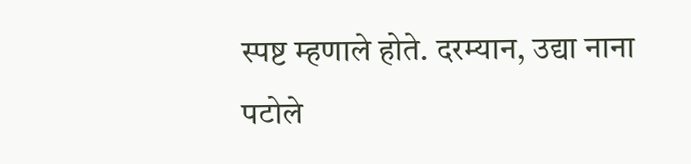स्पष्ट म्हणाले होते. दरम्यान, उद्या नाना पटोले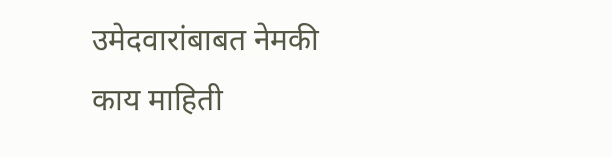उमेदवारांबाबत नेमकी काय माहिती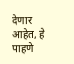देणार आहेत, हे पाहणे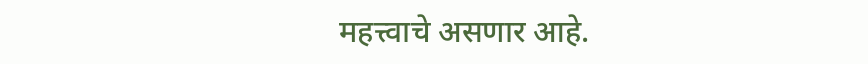महत्त्वाचे असणार आहे.